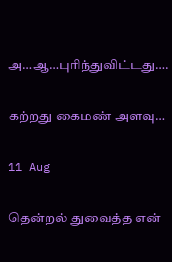அ…ஆ…புரிந்துவிட்டது….

கற்றது கைமண் அளவு…

11 Aug

தென்றல் துவைத்த என்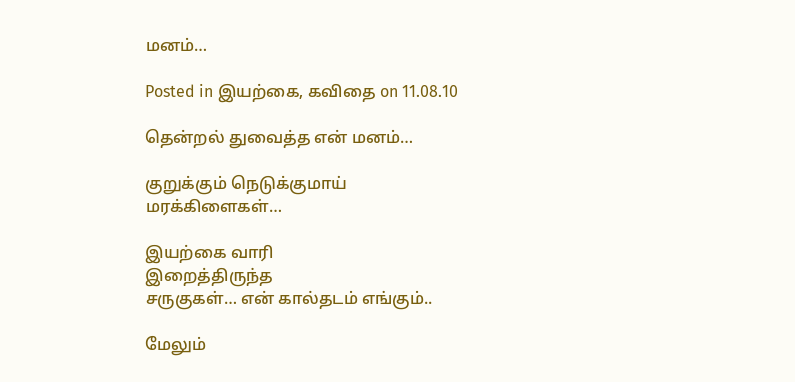மனம்…

Posted in இயற்கை, கவிதை on 11.08.10

தென்றல் துவைத்த என் மனம்…

குறுக்கும் நெடுக்குமாய்
மரக்கிளைகள்…

இயற்கை வாரி
இறைத்திருந்த
சருகுகள்… என் கால்தடம் எங்கும்..

மேலும்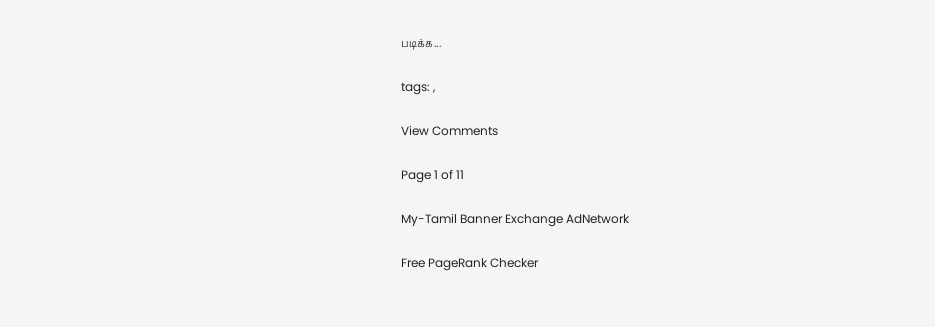படிக்க...

tags: ,

View Comments

Page 1 of 11

My-Tamil Banner Exchange AdNetwork

Free PageRank Checker